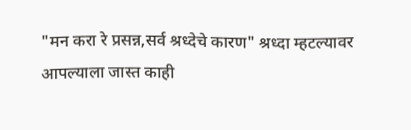"मन करा रे प्रसन्न,सर्व श्रध्देचे कारण" श्रध्दा म्हटल्यावर आपल्याला जास्त काही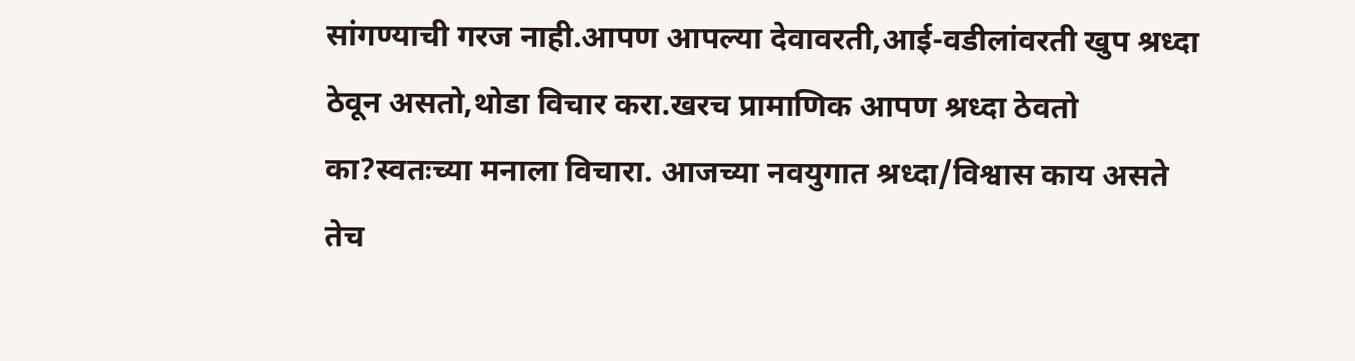सांगण्याची गरज नाही.आपण आपल्या देवावरती,आई-वडीलांवरती खुप श्रध्दा ठेवून असतो,थोडा विचार करा.खरच प्रामाणिक आपण श्रध्दा ठेवतो का?स्वतःच्या मनाला विचारा. आजच्या नवयुगात श्रध्दा/विश्वास काय असते तेच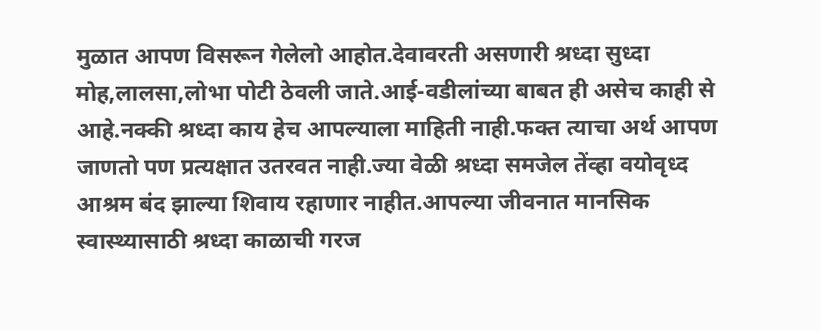मुळात आपण विसरून गेलेलो आहोत.देवावरती असणारी श्रध्दा सुध्दा मोह,लालसा,लोभा पोटी ठेवली जाते.आई-वडीलांच्या बाबत ही असेच काही से आहे.नक्की श्रध्दा काय हेच आपल्याला माहिती नाही.फक्त त्याचा अर्थ आपण जाणतो पण प्रत्यक्षात उतरवत नाही.ज्या वेळी श्रध्दा समजेल तेंव्हा वयोवृध्द आश्रम बंद झाल्या शिवाय रहाणार नाहीत.आपल्या जीवनात मानसिक स्वास्थ्यासाठी श्रध्दा काळाची गरज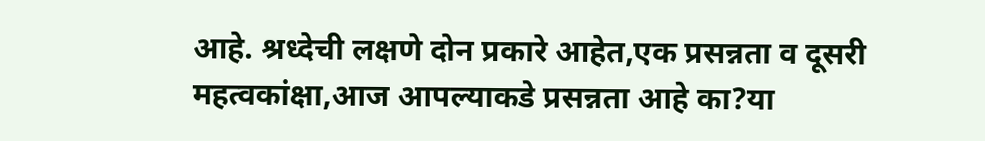आहे. श्रध्देची लक्षणे दोन प्रकारे आहेत,एक प्रसन्नता व दूसरी महत्वकांक्षा,आज आपल्याकडे प्रसन्नता आहे का?या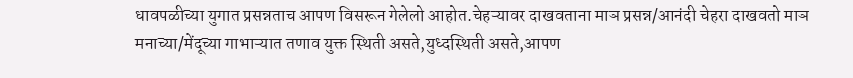धावपळीच्या युगात प्रसन्नताच आपण विसरून गेलेलो आहोत.चेहऱ्यावर दाखवताना माञ प्रसन्न/आनंदी चेहरा दाखवतो माञ मनाच्या/मेंदूच्या गाभाऱ्यात तणाव युक्त स्थिती असते,युध्दस्थिती असते,आपण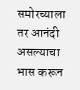समोरच्याला तर आनंदी असल्याचा भास करून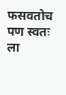फसवतोच पण स्वतः ला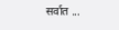सर्वात ...